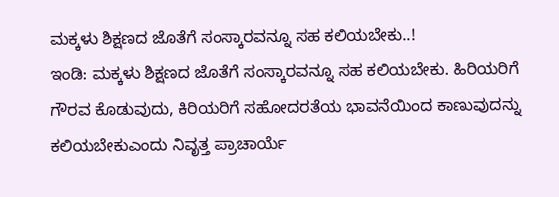ಮಕ್ಕಳು ಶಿಕ್ಷಣದ ಜೊತೆಗೆ ಸಂಸ್ಕಾರವನ್ನೂ ಸಹ ಕಲಿಯಬೇಕು..!
ಇಂಡಿ: ಮಕ್ಕಳು ಶಿಕ್ಷಣದ ಜೊತೆಗೆ ಸಂಸ್ಕಾರವನ್ನೂ ಸಹ ಕಲಿಯಬೇಕು. ಹಿರಿಯರಿಗೆ ಗೌರವ ಕೊಡುವುದು, ಕಿರಿಯರಿಗೆ ಸಹೋದರತೆಯ ಭಾವನೆಯಿಂದ ಕಾಣುವುದನ್ನು ಕಲಿಯಬೇಕುಎಂದು ನಿವೃತ್ತ ಪ್ರಾಚಾರ್ಯೆ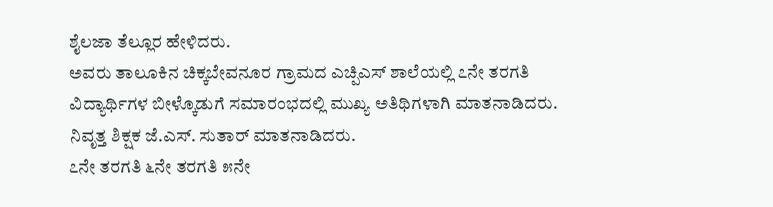ಶೈಲಜಾ ತೆಲ್ಲೂರ ಹೇಳಿದರು.
ಅವರು ತಾಲೂಕಿನ ಚಿಕ್ಕಬೇವನೂರ ಗ್ರಾಮದ ಎಚ್ಪಿಎಸ್ ಶಾಲೆಯಲ್ಲಿ ೭ನೇ ತರಗತಿ ವಿದ್ಯಾರ್ಥಿಗಳ ಬೀಳ್ಕೊಡುಗೆ ಸಮಾರಂಭದಲ್ಲಿ ಮುಖ್ಯ ಅತಿಥಿಗಳಾಗಿ ಮಾತನಾಡಿದರು.
ನಿವೃತ್ತ ಶಿಕ್ಷಕ ಜೆ.ಎಸ್. ಸುತಾರ್ ಮಾತನಾಡಿದರು.
೭ನೇ ತರಗತಿ ೬ನೇ ತರಗತಿ ೫ನೇ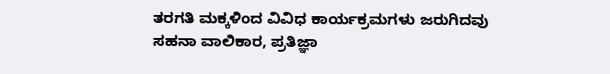ತರಗತಿ ಮಕ್ಕಳಿಂದ ವಿವಿಧ ಕಾರ್ಯಕ್ರಮಗಳು ಜರುಗಿದವು ಸಹನಾ ವಾಲಿಕಾರ, ಪ್ರತಿಜ್ಞಾ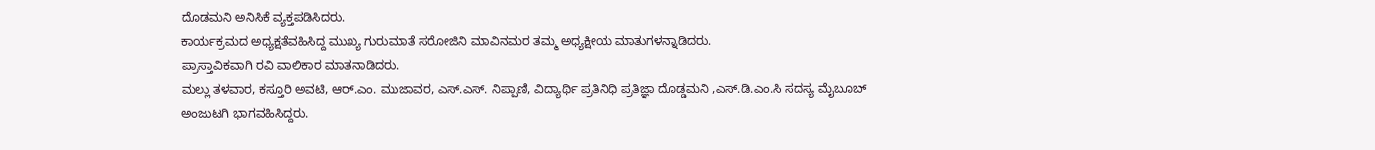ದೊಡಮನಿ ಅನಿಸಿಕೆ ವ್ಯಕ್ತಪಡಿಸಿದರು.
ಕಾರ್ಯಕ್ರಮದ ಅಧ್ಯಕ್ಷತೆವಹಿಸಿದ್ದ ಮುಖ್ಯ ಗುರುಮಾತೆ ಸರೋಜಿನಿ ಮಾವಿನಮರ ತಮ್ಮ ಅಧ್ಯಕ್ಷೀಯ ಮಾತುಗಳನ್ನಾಡಿದರು.
ಪ್ರಾಸ್ತಾವಿಕವಾಗಿ ರವಿ ವಾಲಿಕಾರ ಮಾತನಾಡಿದರು.
ಮಲ್ಲು ತಳವಾರ, ಕಸ್ತೂರಿ ಅವಟಿ, ಆರ್.ಎಂ. ಮುಜಾವರ, ಎಸ್.ಎಸ್. ನಿಪ್ಪಾಣಿ, ವಿದ್ಯಾರ್ಥಿ ಪ್ರತಿನಿಧಿ ಪ್ರತಿಜ್ಞಾ ದೊಡ್ಡಮನಿ ,ಎಸ್.ಡಿ.ಎಂ.ಸಿ ಸದಸ್ಯ ಮೈಬೂಬ್ ಅಂಜುಟಗಿ ಭಾಗವಹಿಸಿದ್ದರು.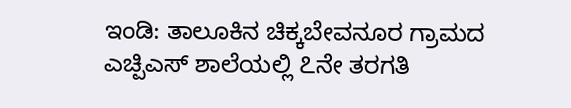ಇಂಡಿ: ತಾಲೂಕಿನ ಚಿಕ್ಕಬೇವನೂರ ಗ್ರಾಮದ ಎಚ್ಪಿಎಸ್ ಶಾಲೆಯಲ್ಲಿ ೭ನೇ ತರಗತಿ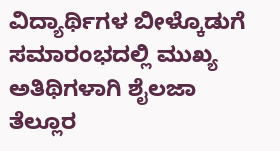ವಿದ್ಯಾರ್ಥಿಗಳ ಬೀಳ್ಕೊಡುಗೆ ಸಮಾರಂಭದಲ್ಲಿ ಮುಖ್ಯ ಅತಿಥಿಗಳಾಗಿ ಶೈಲಜಾ ತೆಲ್ಲೂರ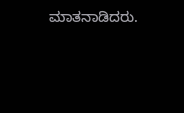ಮಾತನಾಡಿದರು.